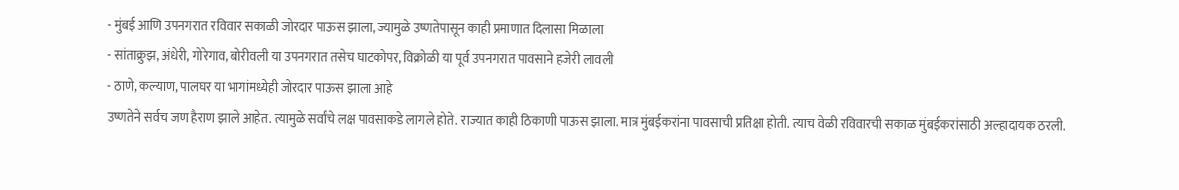- मुंबई आणि उपनगरात रविवार सकाळी जोरदार पाऊस झाला, ज्यामुळे उष्णतेपासून काही प्रमाणात दिलासा मिळाला
- सांताक्रुझ, अंधेरी, गोरेगाव, बोरीवली या उपनगरात तसेच घाटकोपर, विक्रोळी या पूर्व उपनगरात पावसाने हजेरी लावली
- ठाणे, कल्याण, पालघर या भागांमध्येही जोरदार पाऊस झाला आहे
उष्णतेने सर्वच जण हैराण झाले आहेत. त्यामुळे सर्वांचे लक्ष पावसाकडे लागले होते. राज्यात काही ठिकाणी पाऊस झाला. मात्र मुंबईकरांना पावसाची प्रतिक्षा होती. त्याच वेळी रविवारची सकाळ मुंबईकरांसाठी अल्हादायक ठरली.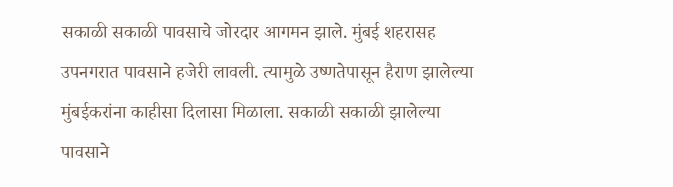सकाळी सकाळी पावसाचे जोरदार आगमन झाले. मुंबई शहरासह उपनगरात पावसाने हजेरी लावली. त्यामुळे उष्णतेपासून हैराण झालेल्या मुंबईकरांना काहीसा दिलासा मिळाला. सकाळी सकाळी झालेल्या पावसाने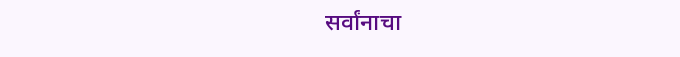सर्वांनाचा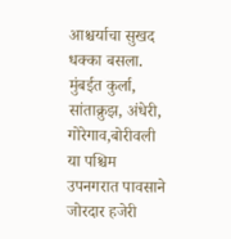आश्चर्याचा सुखद धक्का बसला.
मुंबईत कुर्ला, सांताक्रुझ, अंधेरी, गोरेगाव,बोरीवली या पश्चिम उपनगरात पावसाने जोरदार हजेरी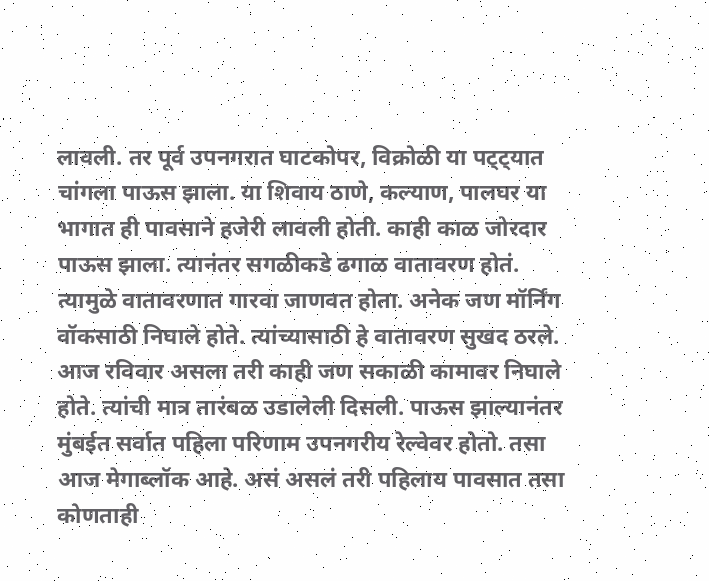लावली. तर पूर्व उपनगरात घाटकोपर, विक्रोळी या पट्ट्यात चांगला पाऊस झाला. या शिवाय ठाणे, कल्याण, पालघर या भागात ही पावसाने हजेरी लावली होती. काही काळ जोरदार पाऊस झाला. त्यानंतर सगळीकडे ढगाळ वातावरण होतं. त्यामुळे वातावरणात गारवा जाणवत होता. अनेक जण मॉर्निंग वॉकसाठी निघाले होते. त्यांच्यासाठी हे वातावरण सुखद ठरले.
आज रविवार असला तरी काही जण सकाळी कामावर निघाले होते. त्यांची मात्र तारंबळ उडालेली दिसली. पाऊस झाल्यानंतर मुंबईत सर्वात पहिला परिणाम उपनगरीय रेल्वेवर होतो. तसा आज मेगाब्लॉक आहे. असं असलं तरी पहिलाय पावसात तसा कोणताही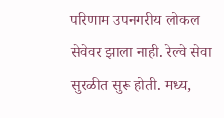परिणाम उपनगरीय लोकल सेवेवर झाला नाही. रेल्वे सेवा सुरळीत सुरू होती. मध्य,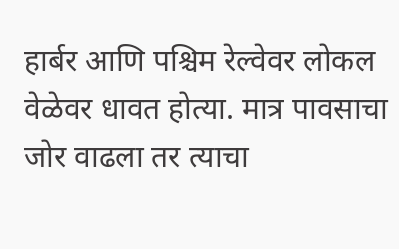हार्बर आणि पश्चिम रेल्वेवर लोकल वेळेवर धावत होत्या. मात्र पावसाचा जोर वाढला तर त्याचा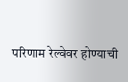परिणाम रेल्वेवर होण्याची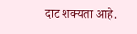दाट शक्यता आहे.